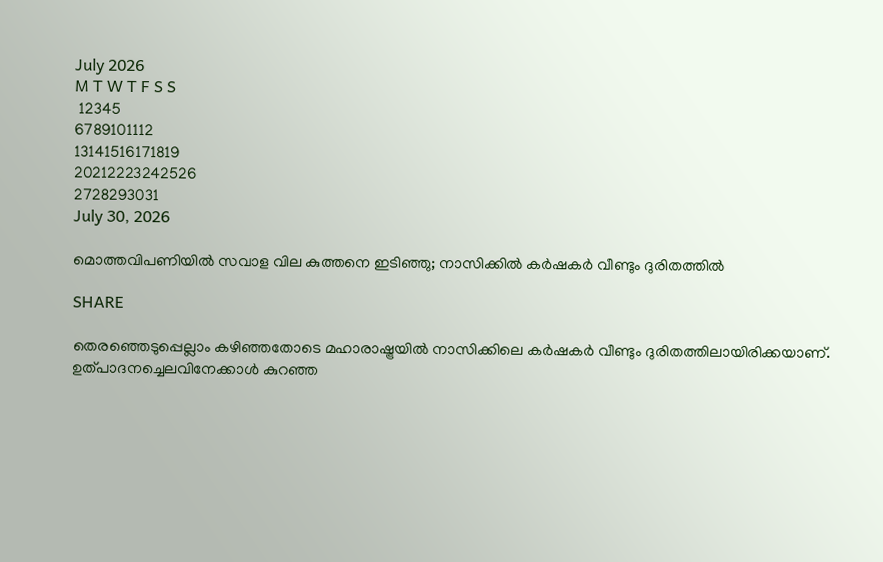July 2026
M T W T F S S
 12345
6789101112
13141516171819
20212223242526
2728293031
July 30, 2026

മൊത്തവിപണിയിൽ സവാള വില കുത്തനെ ഇടിഞ്ഞു; നാസിക്കിൽ കർഷകർ വീണ്ടും ദുരിതത്തിൽ

SHARE

തെരഞ്ഞെടുപ്പെല്ലാം കഴിഞ്ഞതോടെ മഹാരാഷ്ട്രയിൽ നാസിക്കിലെ കർഷകർ വീണ്ടും ദുരിതത്തിലായിരിക്കയാണ്. ഉത്പാദനച്ചെലവിനേക്കാൾ കുറഞ്ഞ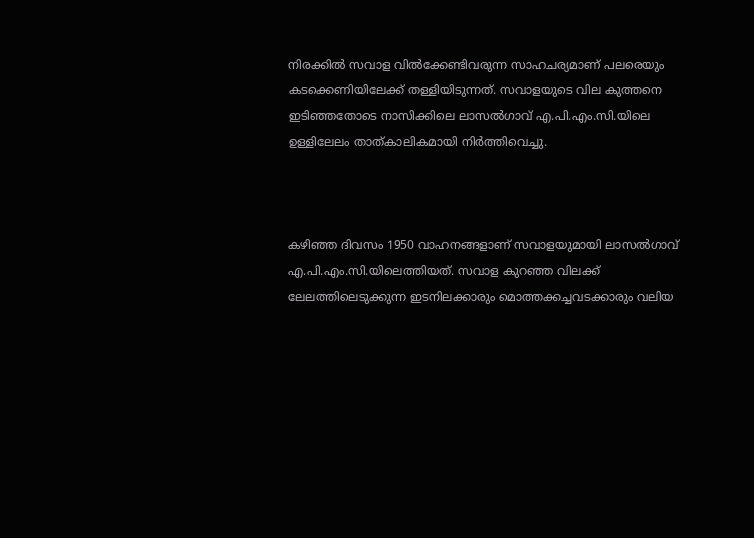നിരക്കിൽ സവാള വിൽക്കേണ്ടിവരുന്ന സാഹചര്യമാണ് പലരെയും കടക്കെണിയിലേക്ക് തള്ളിയിടുന്നത്. സവാളയുടെ വില കുത്തനെ ഇടിഞ്ഞതോടെ നാസിക്കിലെ ലാസൽഗാവ് എ.പി.എം.സി.യിലെ ഉള്ളിലേലം താത്കാലികമായി നിർത്തിവെച്ചു.



കഴിഞ്ഞ ദിവസം 1950 വാഹനങ്ങളാണ് സവാളയുമായി ലാസൽഗാവ് എ.പി.എം.സി.യിലെത്തിയത്. സവാള കുറഞ്ഞ വിലക്ക് ലേലത്തിലെടുക്കുന്ന ഇടനിലക്കാരും മൊത്തക്കച്ചവടക്കാരും വലിയ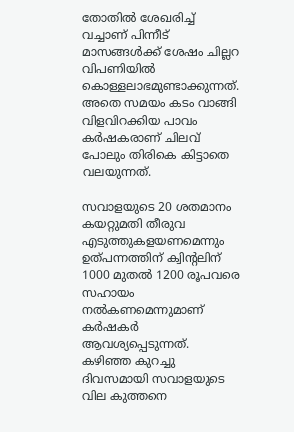തോതിൽ ശേഖരിച്ച് വച്ചാണ് പിന്നീട് മാസങ്ങൾക്ക് ശേഷം ചില്ലറ വിപണിയിൽ കൊള്ളലാഭമുണ്ടാക്കുന്നത്. അതെ സമയം കടം വാങ്ങി വിളവിറക്കിയ പാവം കർഷകരാണ് ചിലവ് പോലും തിരികെ കിട്ടാതെ വലയുന്നത്.

സവാളയുടെ 20 ശതമാനം കയറ്റുമതി തീരുവ എടുത്തുകളയണമെന്നും ഉത്പന്നത്തിന് ക്വിന്റലിന് 1000 മുതൽ 1200 രൂപവരെ സഹായം നൽകണമെന്നുമാണ് കർഷകർ ആവശ്യപ്പെടുന്നത്. കഴിഞ്ഞ കുറച്ചു ദിവസമായി സവാളയുടെ വില കുത്തനെ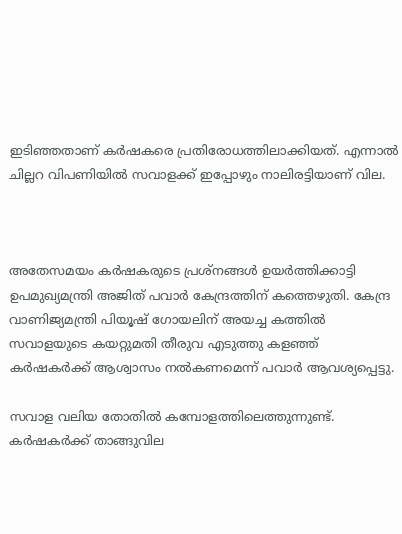ഇടിഞ്ഞതാണ് കർഷകരെ പ്രതിരോധത്തിലാക്കിയത്. എന്നാൽ ചില്ലറ വിപണിയിൽ സവാളക്ക് ഇപ്പോഴും നാലിരട്ടിയാണ് വില.



അതേസമയം കർഷകരുടെ പ്രശ്നങ്ങൾ ഉയർത്തിക്കാട്ടി ഉപമുഖ്യമന്ത്രി അജിത് പവാർ കേന്ദ്രത്തിന് കത്തെഴുതി. കേന്ദ്ര വാണിജ്യമന്ത്രി പിയൂഷ് ഗോയലിന് അയച്ച കത്തിൽ സവാളയുടെ കയറ്റുമതി തീരുവ എടുത്തു കളഞ്ഞ് കർഷകർക്ക് ആശ്വാസം നൽകണമെന്ന് പവാർ ആവശ്യപ്പെട്ടു.

സവാള വലിയ തോതിൽ കമ്പോളത്തിലെത്തുന്നുണ്ട്. കർഷകർക്ക് താങ്ങുവില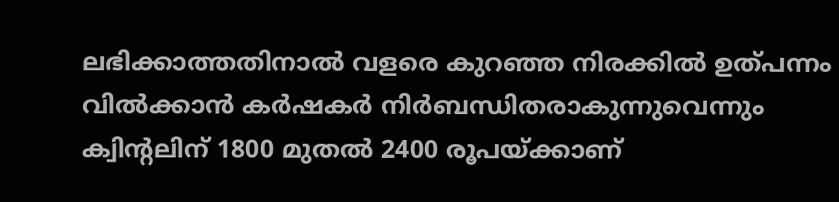ലഭിക്കാത്തതിനാൽ വളരെ കുറഞ്ഞ നിരക്കിൽ ഉത്പന്നം വിൽക്കാൻ കർഷകർ നിർബന്ധിതരാകുന്നുവെന്നും ക്വിന്റലിന് 1800 മുതൽ 2400 രൂപയ്ക്കാണ്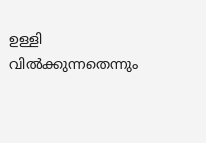ഉള്ളി വിൽക്കുന്നതെന്നും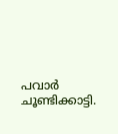പവാർ ചൂണ്ടിക്കാട്ടി.